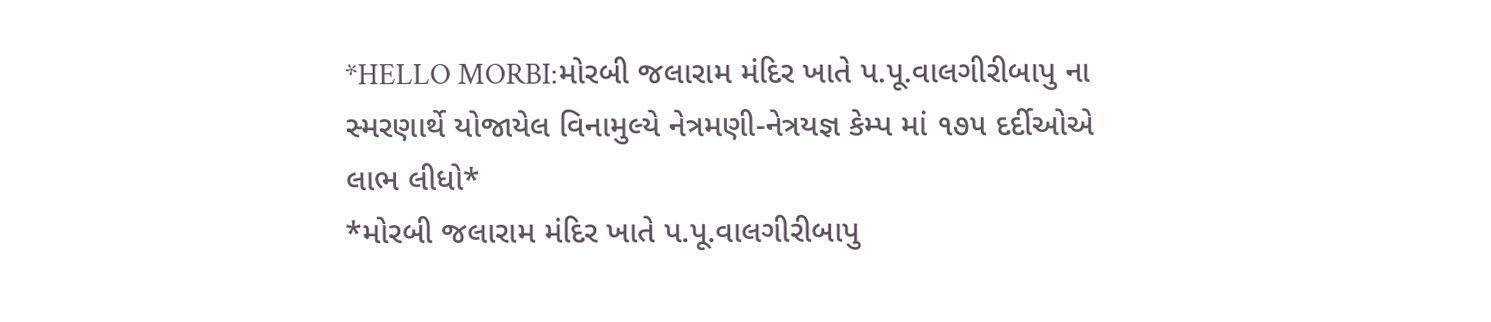*HELLO MORBI:મોરબી જલારામ મંદિર ખાતે પ.પૂ.વાલગીરીબાપુ ના સ્મરણાર્થે યોજાયેલ વિનામુલ્યે નેત્રમણી-નેત્રયજ્ઞ કેમ્પ માં ૧૭૫ દર્દીઓએ લાભ લીધો*
*મોરબી જલારામ મંદિર ખાતે પ.પૂ.વાલગીરીબાપુ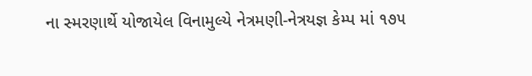ના સ્મરણાર્થે યોજાયેલ વિનામુલ્યે નેત્રમણી-નેત્રયજ્ઞ કેમ્પ માં ૧૭૫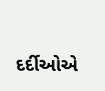દર્દીઓએ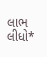લાભ લીધો*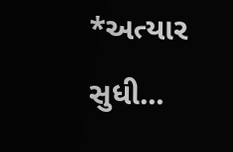*અત્યાર સુધી...